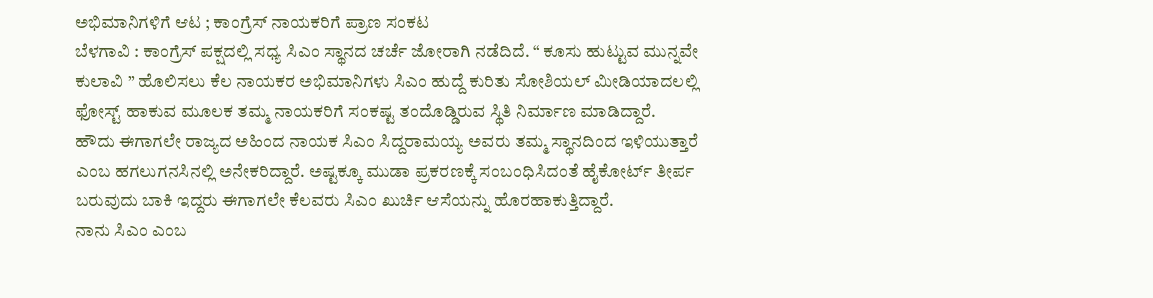ಅಭಿಮಾನಿಗಳಿಗೆ ಆಟ ; ಕಾಂಗ್ರೆಸ್ ನಾಯಕರಿಗೆ ಪ್ರಾಣ ಸಂಕಟ
ಬೆಳಗಾವಿ : ಕಾಂಗ್ರೆಸ್ ಪಕ್ಷದಲ್ಲಿ ಸಧ್ಯ ಸಿಎಂ ಸ್ಥಾನದ ಚರ್ಚೆ ಜೋರಾಗಿ ನಡೆದಿದೆ. “ ಕೂಸು ಹುಟ್ಟುವ ಮುನ್ನವೇ ಕುಲಾವಿ ” ಹೊಲಿಸಲು ಕೆಲ ನಾಯಕರ ಅಭಿಮಾನಿಗಳು ಸಿಎಂ ಹುದ್ದೆ ಕುರಿತು ಸೋಶಿಯಲ್ ಮೀಡಿಯಾದಲಲ್ಲಿ ಫೋಸ್ಟ್ ಹಾಕುವ ಮೂಲಕ ತಮ್ಮ ನಾಯಕರಿಗೆ ಸಂಕಷ್ಟ ತಂದೊಡ್ಡಿರುವ ಸ್ಥಿತಿ ನಿರ್ಮಾಣ ಮಾಡಿದ್ದಾರೆ.
ಹೌದು ಈಗಾಗಲೇ ರಾಜ್ಯದ ಅಹಿಂದ ನಾಯಕ ಸಿಎಂ ಸಿದ್ದರಾಮಯ್ಯ ಅವರು ತಮ್ಮ ಸ್ಥಾನದಿಂದ ಇಳಿಯುತ್ತಾರೆ ಎಂಬ ಹಗಲುಗನಸಿನಲ್ಲಿ ಅನೇಕರಿದ್ದಾರೆ. ಅಷ್ಟಕ್ಕೂ ಮುಡಾ ಪ್ರಕರಣಕ್ಕೆ ಸಂಬಂಧಿಸಿದಂತೆ ಹೈಕೋರ್ಟ್ ತೀರ್ಪ ಬರುವುದು ಬಾಕಿ ಇದ್ದರು ಈಗಾಗಲೇ ಕೆಲವರು ಸಿಎಂ ಖುರ್ಚಿ ಆಸೆಯನ್ನು ಹೊರಹಾಕುತ್ತಿದ್ದಾರೆ.
ನಾನು ಸಿಎಂ ಎಂಬ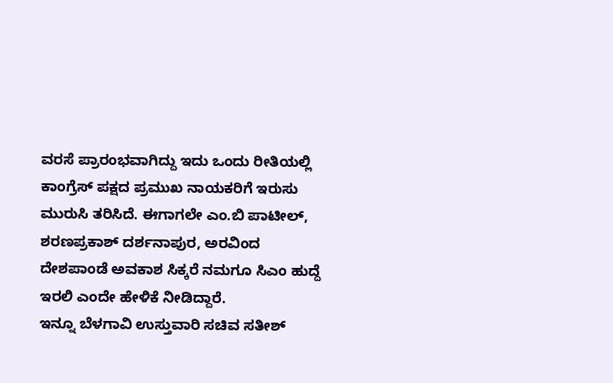ವರಸೆ ಪ್ರಾರಂಭವಾಗಿದ್ದು ಇದು ಒಂದು ರೀತಿಯಲ್ಲಿ ಕಾಂಗ್ರೆಸ್ ಪಕ್ಷದ ಪ್ರಮುಖ ನಾಯಕರಿಗೆ ಇರುಸು ಮುರುಸಿ ತರಿಸಿದೆ. ಈಗಾಗಲೇ ಎಂ.ಬಿ ಪಾಟೀಲ್, ಶರಣಪ್ರಕಾಶ್ ದರ್ಶನಾಪುರ, ಅರವಿಂದ ದೇಶಪಾಂಡೆ ಅವಕಾಶ ಸಿಕ್ಕರೆ ನಮಗೂ ಸಿಎಂ ಹುದ್ದೆ ಇರಲಿ ಎಂದೇ ಹೇಳಿಕೆ ನೀಡಿದ್ದಾರೆ.
ಇನ್ನೂ ಬೆಳಗಾವಿ ಉಸ್ತುವಾರಿ ಸಚಿವ ಸತೀಶ್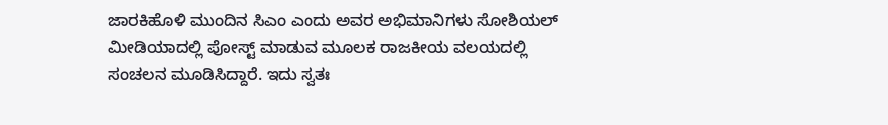ಜಾರಕಿಹೊಳಿ ಮುಂದಿನ ಸಿಎಂ ಎಂದು ಅವರ ಅಭಿಮಾನಿಗಳು ಸೋಶಿಯಲ್ ಮೀಡಿಯಾದಲ್ಲಿ ಪೋಸ್ಟ್ ಮಾಡುವ ಮೂಲಕ ರಾಜಕೀಯ ವಲಯದಲ್ಲಿ ಸಂಚಲನ ಮೂಡಿಸಿದ್ದಾರೆ. ಇದು ಸ್ವತಃ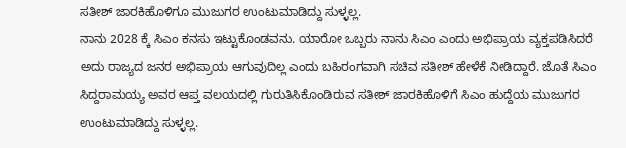ಸತೀಶ್ ಜಾರಕಿಹೊಳಿಗೂ ಮುಜುಗರ ಉಂಟುಮಾಡಿದ್ದು ಸುಳ್ಳಲ್ಲ.
ನಾನು 2028 ಕ್ಕೆ ಸಿಎಂ ಕನಸು ಇಟ್ಟುಕೊಂಡವನು. ಯಾರೋ ಒಬ್ಬರು ನಾನು ಸಿಎಂ ಎಂದು ಅಭಿಪ್ರಾಯ ವ್ಯಕ್ತಪಡಿಸಿದರೆ ಅದು ರಾಜ್ಯದ ಜನರ ಅಭಿಪ್ರಾಯ ಆಗುವುದಿಲ್ಲ ಎಂದು ಬಹಿರಂಗವಾಗಿ ಸಚಿವ ಸತೀಶ್ ಹೇಳೆಕೆ ನೀಡಿದ್ದಾರೆ. ಜೊತೆ ಸಿಎಂ ಸಿದ್ದರಾಮಯ್ಯ ಅವರ ಆಪ್ತ ವಲಯದಲ್ಲಿ ಗುರುತಿಸಿಕೊಂಡಿರುವ ಸತೀಶ್ ಜಾರಕಿಹೊಳಿಗೆ ಸಿಎಂ ಹುದ್ದೆಯ ಮುಜುಗರ ಉಂಟುಮಾಡಿದ್ದು ಸುಳ್ಳಲ್ಲ.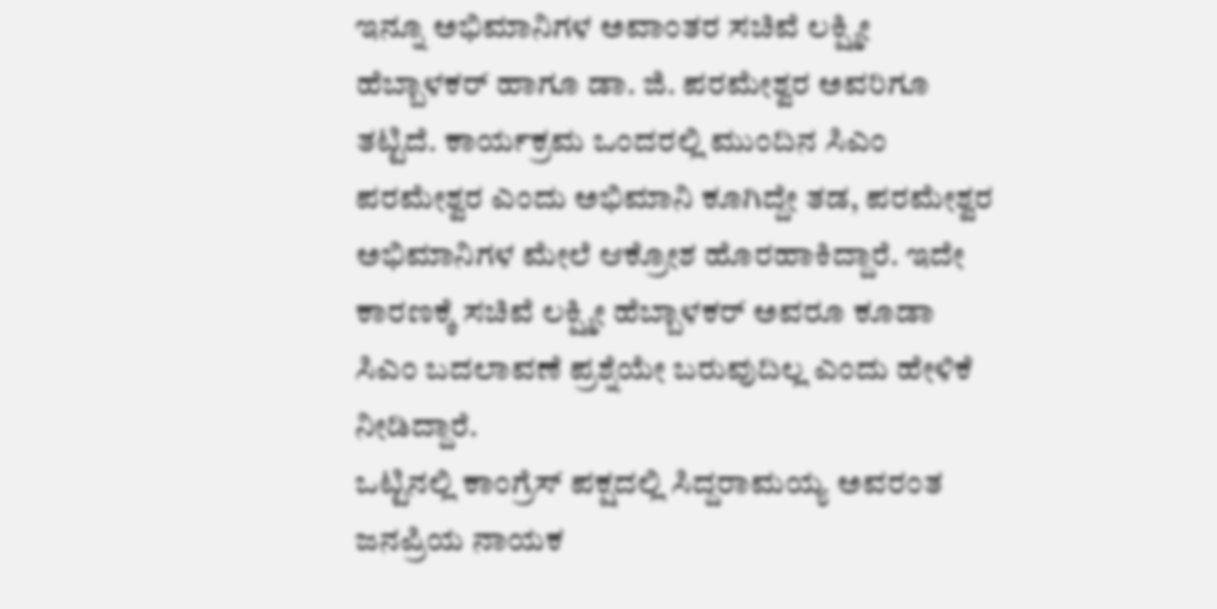ಇನ್ನೂ ಅಭಿಮಾನಿಗಳ ಅವಾಂತರ ಸಚಿವೆ ಲಕ್ಷ್ಮೀ ಹೆಬ್ಬಾಳಕರ್ ಹಾಗೂ ಡಾ. ಜಿ. ಪರಮೇಶ್ವರ ಅವರಿಗೂ ತಟ್ಟಿದೆ. ಕಾರ್ಯಕ್ರಮ ಒಂದರಲ್ಲಿ ಮುಂದಿನ ಸಿಎಂ ಪರಮೇಶ್ವರ ಎಂದು ಅಭಿಮಾನಿ ಕೂಗಿದ್ದೇ ತಡ, ಪರಮೇಶ್ವರ ಅಭಿಮಾನಿಗಳ ಮೇಲೆ ಆಕ್ರೋಶ ಹೊರಹಾಕಿದ್ದಾರೆ. ಇದೇ ಕಾರಣಕ್ಕೆ ಸಚಿವೆ ಲಕ್ಷ್ಮೀ ಹೆಬ್ಬಾಳಕರ್ ಅವರೂ ಕೂಡಾ ಸಿಎಂ ಬದಲಾವಣೆ ಪ್ರಶ್ನೆಯೇ ಬರುವುದಿಲ್ಲ ಎಂದು ಹೇಳಿಕೆ ನೀಡಿದ್ದಾರೆ.
ಒಟ್ಟಿನಲ್ಲಿ ಕಾಂಗ್ರೆಸ್ ಪಕ್ಷದಲ್ಲಿ ಸಿದ್ದರಾಮಯ್ಯ ಅವರಂತ ಜನಪ್ರಿಯ ನಾಯಕ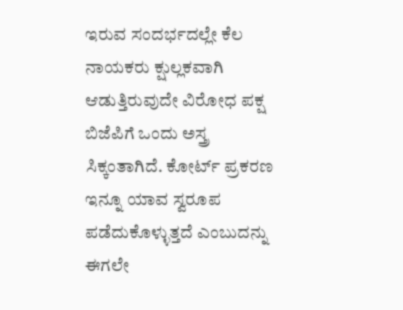ಇರುವ ಸಂದರ್ಭದಲ್ಲೇ ಕೆಲ ನಾಯಕರು ಕ್ಷುಲ್ಲಕವಾಗಿ ಆಡುತ್ತಿರುವುದೇ ವಿರೋಧ ಪಕ್ಷ ಬಿಜೆಪಿಗೆ ಒಂದು ಅಸ್ತ್ರ ಸಿಕ್ಕಂತಾಗಿದೆ. ಕೋರ್ಟ್ ಪ್ರಕರಣ ಇನ್ನೂ ಯಾವ ಸ್ವರೂಪ ಪಡೆದುಕೊಳ್ಳುತ್ತದೆ ಎಂಬುದನ್ನು ಈಗಲೇ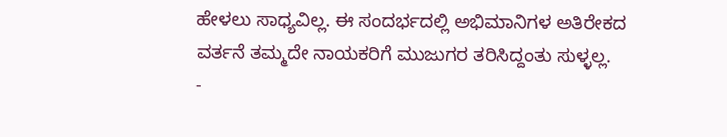ಹೇಳಲು ಸಾಧ್ಯವಿಲ್ಲ. ಈ ಸಂದರ್ಭದಲ್ಲಿ ಅಭಿಮಾನಿಗಳ ಅತಿರೇಕದ ವರ್ತನೆ ತಮ್ಮದೇ ನಾಯಕರಿಗೆ ಮುಜುಗರ ತರಿಸಿದ್ದಂತು ಸುಳ್ಳಲ್ಲ.
-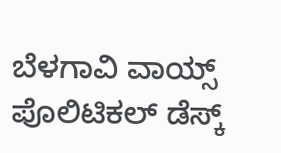ಬೆಳಗಾವಿ ವಾಯ್ಸ್ ಪೊಲಿಟಿಕಲ್ ಡೆಸ್ಕ್